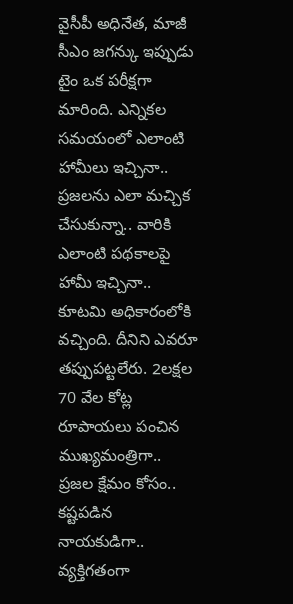వైసీపీ అధినేత, మాజీ సీఎం జగన్కు ఇప్పుడు టైం ఒక పరీక్షగా మారింది. ఎన్నికల సమయంలో ఎలాంటి హామీలు ఇచ్చినా.. ప్రజలను ఎలా మచ్చిక చేసుకున్నా.. వారికి ఎలాంటి పథకాలపై హామీ ఇచ్చినా.. కూటమి అధికారంలోకి వచ్చింది. దీనిని ఎవరూ తప్పుపట్టలేరు. 2లక్షల 70 వేల కోట్ల రూపాయలు పంచిన ముఖ్యమంత్రిగా.. ప్రజల క్షేమం కోసం.. కష్టపడిన నాయకుడిగా.. వ్యక్తిగతంగా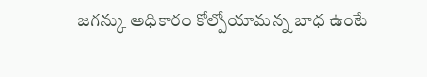జగన్కు అధికారం కోల్పోయామన్న బాధ ఉంటే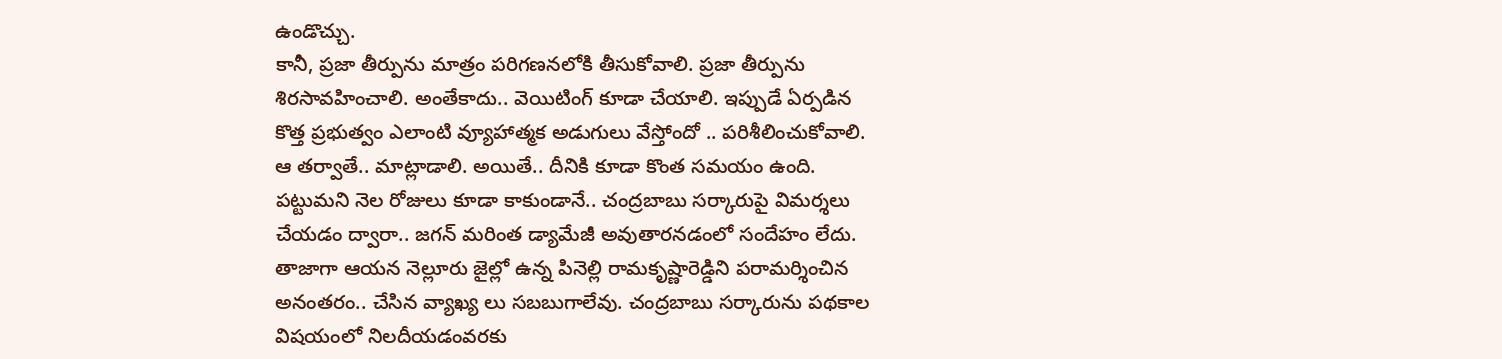ఉండొచ్చు.
కానీ, ప్రజా తీర్పును మాత్రం పరిగణనలోకి తీసుకోవాలి. ప్రజా తీర్పును శిరసావహించాలి. అంతేకాదు.. వెయిటింగ్ కూడా చేయాలి. ఇప్పుడే ఏర్పడిన కొత్త ప్రభుత్వం ఎలాంటి వ్యూహాత్మక అడుగులు వేస్తోందో .. పరిశీలించుకోవాలి. ఆ తర్వాతే.. మాట్లాడాలి. అయితే.. దీనికి కూడా కొంత సమయం ఉంది. పట్టుమని నెల రోజులు కూడా కాకుండానే.. చంద్రబాబు సర్కారుపై విమర్శలు చేయడం ద్వారా.. జగన్ మరింత డ్యామేజీ అవుతారనడంలో సందేహం లేదు.
తాజాగా ఆయన నెల్లూరు జైల్లో ఉన్న పినెల్లి రామకృష్ణారెడ్డిని పరామర్శించిన అనంతరం.. చేసిన వ్యాఖ్య లు సబబుగాలేవు. చంద్రబాబు సర్కారును పథకాల విషయంలో నిలదీయడంవరకు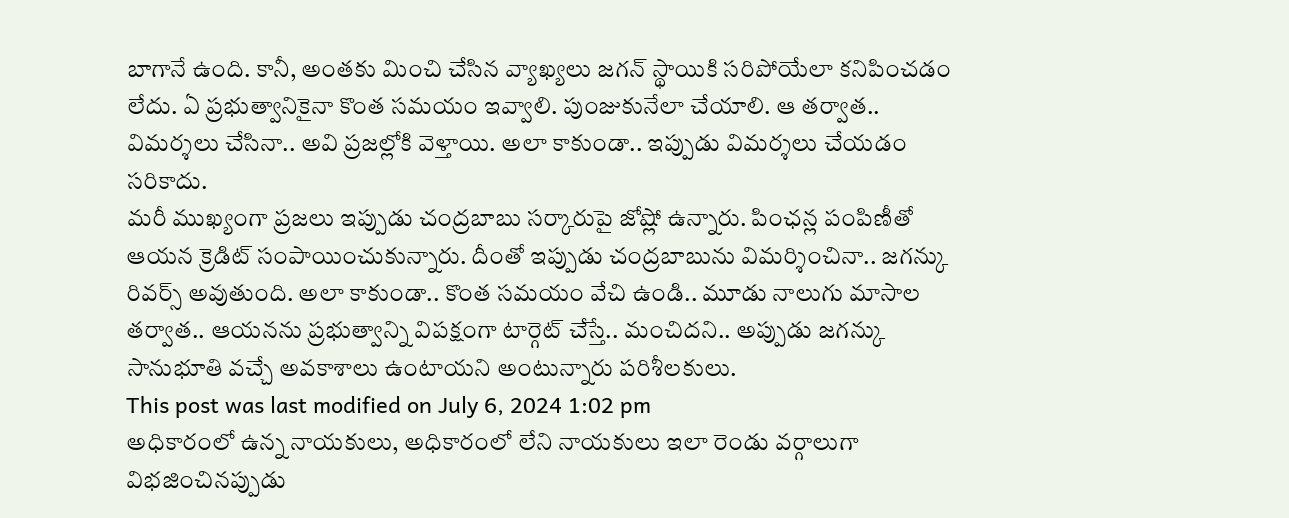బాగానే ఉంది. కానీ, అంతకు మించి చేసిన వ్యాఖ్యలు జగన్ స్థాయికి సరిపోయేలా కనిపించడం లేదు. ఏ ప్రభుత్వానికైనా కొంత సమయం ఇవ్వాలి. పుంజుకునేలా చేయాలి. ఆ తర్వాత.. విమర్శలు చేసినా.. అవి ప్రజల్లోకి వెళ్తాయి. అలా కాకుండా.. ఇప్పుడు విమర్శలు చేయడం సరికాదు.
మరీ ముఖ్యంగా ప్రజలు ఇప్పుడు చంద్రబాబు సర్కారుపై జోష్లో ఉన్నారు. పింఛన్ల పంపిణీతో ఆయన క్రెడిట్ సంపాయించుకున్నారు. దీంతో ఇప్పుడు చంద్రబాబును విమర్శించినా.. జగన్కు రివర్స్ అవుతుంది. అలా కాకుండా.. కొంత సమయం వేచి ఉండి.. మూడు నాలుగు మాసాల తర్వాత.. ఆయనను ప్రభుత్వాన్ని విపక్షంగా టార్గెట్ చేస్తే.. మంచిదని.. అప్పుడు జగన్కు సానుభూతి వచ్చే అవకాశాలు ఉంటాయని అంటున్నారు పరిశీలకులు.
This post was last modified on July 6, 2024 1:02 pm
అధికారంలో ఉన్న నాయకులు, అధికారంలో లేని నాయకులు ఇలా రెండు వర్గాలుగా విభజించినప్పుడు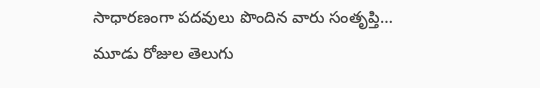సాధారణంగా పదవులు పొందిన వారు సంతృప్తి…
మూడు రోజుల తెలుగు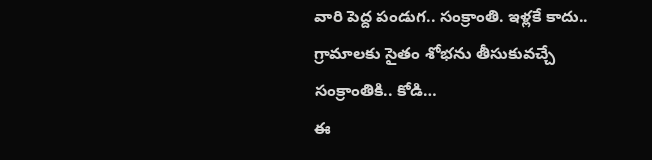వారి పెద్ద పండుగ.. సంక్రాంతి. ఇళ్లకే కాదు.. గ్రామాలకు సైతం శోభను తీసుకువచ్చే సంక్రాంతికి.. కోడి…
ఈ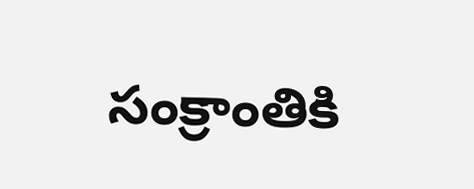సంక్రాంతికి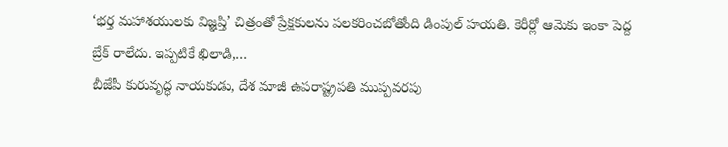‘భర్త మహాశయులకు విజ్ఞప్తి’ చిత్రంతో ప్రేక్షకులను పలకరించబోతోంది డింపుల్ హయతి. కెరీర్లో ఆమెకు ఇంకా పెద్ద బ్రేక్ రాలేదు. ఇప్పటికే ఖిలాడి,…
బీజేపీ కురువృద్ధ నాయకుడు, దేశ మాజీ ఉపరాష్ట్రపతి ముప్పవరపు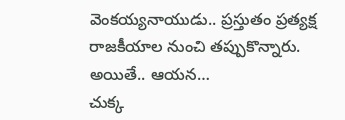వెంకయ్యనాయుడు.. ప్రస్తుతం ప్రత్యక్ష రాజకీయాల నుంచి తప్పుకొన్నారు. అయితే.. ఆయన…
చుక్క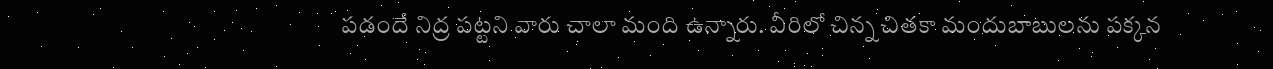పడందే నిద్ర పట్టని వారు చాలా మంది ఉన్నారు. వీరిలో చిన్న చితకా మందుబాబులను పక్కన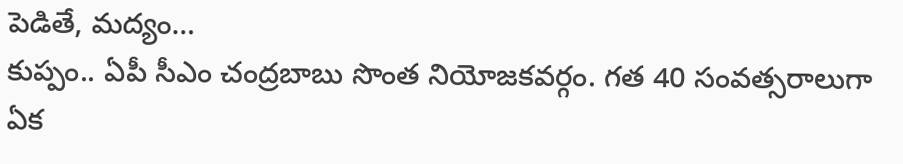పెడితే, మద్యం…
కుప్పం.. ఏపీ సీఎం చంద్రబాబు సొంత నియోజకవర్గం. గత 40 సంవత్సరాలుగా ఏక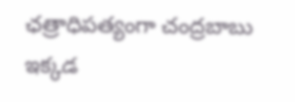ఛత్రాధిపత్యంగా చంద్రబాబు ఇక్కడ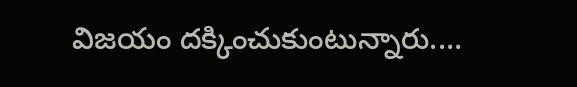విజయం దక్కించుకుంటున్నారు.…